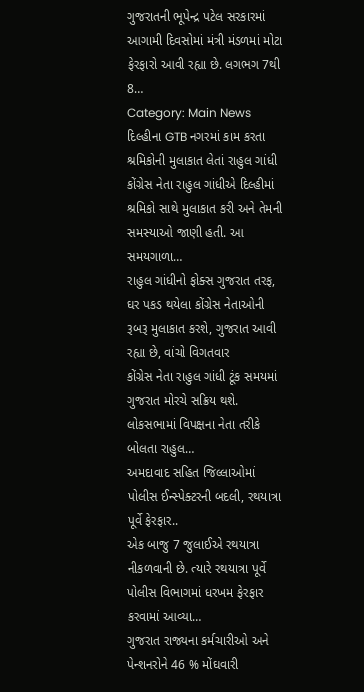ગુજરાતની ભૂપેન્દ્ર પટેલ સરકારમાં આગામી દિવસોમાં મંત્રી મંડળમાં મોટા ફેરફારો આવી રહ્યા છે. લગભગ 7થી 8…
Category: Main News
દિલ્હીના GTB નગરમાં કામ કરતા શ્રમિકોની મુલાકાત લેતાં રાહુલ ગાંધી
કોંગ્રેસ નેતા રાહુલ ગાંધીએ દિલ્હીમાં શ્રમિકો સાથે મુલાકાત કરી અને તેમની સમસ્યાઓ જાણી હતી. આ સમયગાળા…
રાહુલ ગાંધીનો ફોક્સ ગુજરાત તરફ, ઘર પકડ થયેલા કોંગ્રેસ નેતાઓની રૂબરૂ મુલાકાત કરશે, ગુજરાત આવી રહ્યા છે, વાંચો વિગતવાર
કોંગ્રેસ નેતા રાહુલ ગાંધી ટૂંક સમયમાં ગુજરાત મોરચે સક્રિય થશે. લોકસભામાં વિપક્ષના નેતા તરીકે બોલતા રાહુલ…
અમદાવાદ સહિત જિલ્લાઓમાં પોલીસ ઈન્સ્પેક્ટરની બદલી, રથયાત્રા પૂર્વે ફેરફાર..
એક બાજુ 7 જુલાઈએ રથયાત્રા નીકળવાની છે. ત્યારે રથયાત્રા પૂર્વે પોલીસ વિભાગમાં ધરખમ ફેરફાર કરવામાં આવ્યા…
ગુજરાત રાજ્યના કર્મચારીઓ અને પેન્શનરોને 46 % મોંઘવારી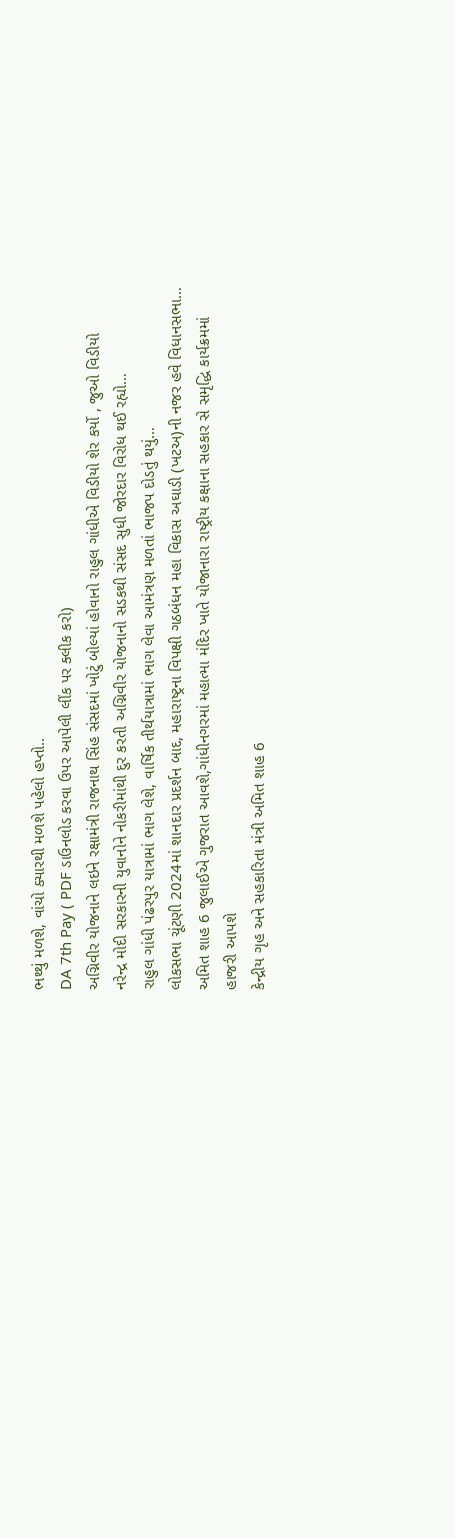ભથ્થું મળશે, વાંચો ક્યારથી મળશે પહેલો હપ્તો..
DA 7th Pay ( PDF ડાઉનલોડ કરવા ઉપર આપેલી લીંક પર ક્લીક કરો)
અગ્નિવીર યોજનાને લઇને રક્ષામંત્રી રાજનાથ સિંહ સંસદમાં ખોટું બોલ્યાં હોવાનો રાહુલ ગાંધીએ વિડીયો શેર કર્યો , જુઓ વિડીયો
નરેન્દ્ર મોદી સરકારની યુવાનોને નોકરીમાંથી દુર કરતી અગ્નિવીર યોજનાનો સડકથી સંસદ સુધી જોરદાર વિરોધ થઈ રહ્યો…
રાહુલ ગાંધી પંઢરપુર યાત્રામાં ભાગ લેશે, વાર્ષિક તીર્થયાત્રામાં ભાગ લેવા આમંત્રણ મળતાં ભાજપ દોડતું થયું…
લોકસભા ચૂંટણી 2024માં શાનદાર પ્રદર્શન બાદ, મહારાષ્ટ્રના વિપક્ષી ગઠબંધન મહા વિકાસ અઘાડી (ખટઅ)ની નજર હવે વિધાનસભા…
અમિત શાહ 6 જુલાઈએ ગુજરાત આવશે,ગાંધીનગરમાં મહાત્મા મંદિર ખાતે યોજાનારા રાષ્ટ્રીય કક્ષાના સહકાર સે સમૃદ્ધિ કાર્યક્રમમાં હાજરી આપશે
કેન્દ્રીય ગૃહ અને સહકારિતા મંત્રી અમિત શાહ 6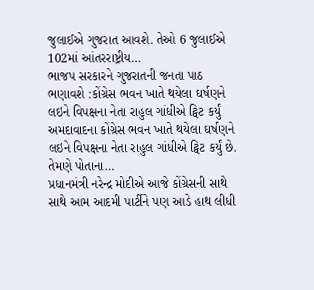જુલાઈએ ગુજરાત આવશે. તેઓ 6 જુલાઈએ 102માં આંતરરાષ્ટ્રીય…
ભાજપ સરકારને ગુજરાતની જનતા પાઠ ભણાવશે :કોંગ્રેસ ભવન ખાતે થયેલા ઘર્ષણને લઇને વિપક્ષના નેતા રાહુલ ગાંધીએ ટ્વિટ કર્યું
અમદાવાદના કોંગ્રેસ ભવન ખાતે થયેલા ઘર્ષણને લઇને વિપક્ષના નેતા રાહુલ ગાંધીએ ટ્વિટ કર્યું છે. તેમણે પોતાના…
પ્રધાનમંત્રી નરેન્દ્ર મોદીએ આજે કોંગ્રેસની સાથે સાથે આમ આદમી પાર્ટીને પણ આડે હાથ લીધી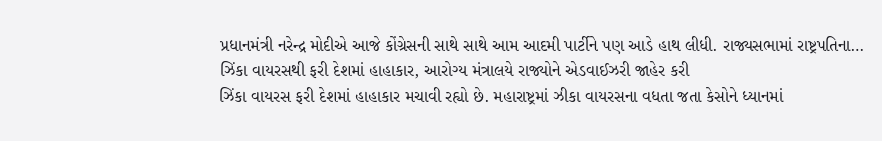પ્રધાનમંત્રી નરેન્દ્ર મોદીએ આજે કોંગ્રેસની સાથે સાથે આમ આદમી પાર્ટીને પણ આડે હાથ લીધી. રાજ્યસભામાં રાષ્ટ્રપતિના…
ઝિંકા વાયરસથી ફરી દેશમાં હાહાકાર, આરોગ્ય મંત્રાલયે રાજ્યોને એડવાઈઝરી જાહેર કરી
ઝિંકા વાયરસ ફરી દેશમાં હાહાકાર મચાવી રહ્યો છે. મહારાષ્ટ્રમાં ઝીકા વાયરસના વધતા જતા કેસોને ધ્યાનમાં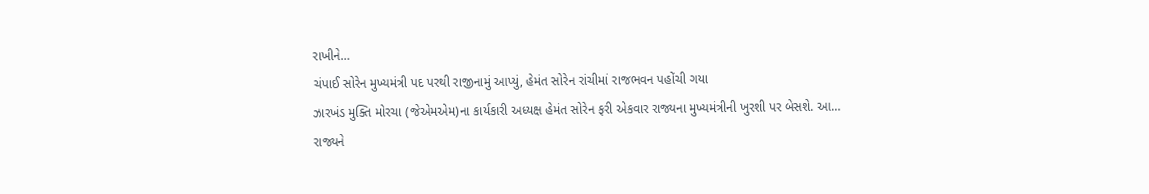રાખીને…
ચંપાઈ સોરેન મુખ્યમંત્રી પદ પરથી રાજીનામું આપ્યું, હેમંત સોરેન રાંચીમાં રાજભવન પહોંચી ગયા
ઝારખંડ મુક્તિ મોરચા (જેએમએમ)ના કાર્યકારી અધ્યક્ષ હેમંત સોરેન ફરી એકવાર રાજ્યના મુખ્યમંત્રીની ખુરશી પર બેસશે. આ…
રાજ્યને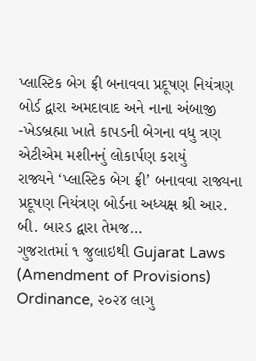પ્લાસ્ટિક બેગ ફ્રી બનાવવા પ્રદૂષણ નિયંત્રણ બોર્ડ દ્વારા અમદાવાદ અને નાના અંબાજી -ખેડબ્રહ્મા ખાતે કાપડની બેગના વધુ ત્રણ એટીએમ મશીનનું લોકાર્પણ કરાયું
રાજ્યને ‘પ્લાસ્ટિક બેગ ફ્રી’ બનાવવા રાજ્યના પ્રદૂષણ નિયંત્રણ બોર્ડના અધ્યક્ષ શ્રી આર. બી. બારડ દ્વારા તેમજ…
ગુજરાતમાં ૧ જુલાઇથી Gujarat Laws (Amendment of Provisions) Ordinance, ૨૦૨૪ લાગુ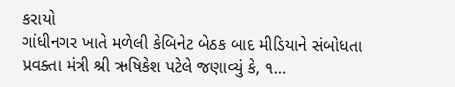કરાયો
ગાંધીનગર ખાતે મળેલી કેબિનેટ બેઠક બાદ મીડિયાને સંબોધતા પ્રવક્તા મંત્રી શ્રી ઋષિકેશ પટેલે જણાવ્યું કે, ૧…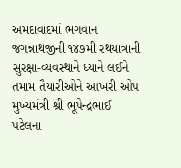અમદાવાદમાં ભગવાન જગન્નાથજીની ૧૪૭મી રથયાત્રાની સુરક્ષા-વ્યવસ્થાને ધ્યાને લઈને તમામ તૈયારીઓને આખરી ઓપ
મુખ્યમંત્રી શ્રી ભૂપેન્દ્રભાઈ પટેલના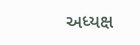અધ્યક્ષ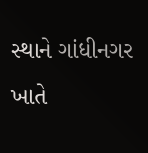સ્થાને ગાંધીનગર ખાતે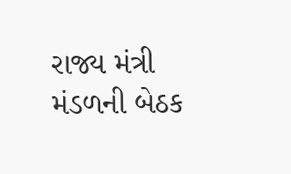રાજ્ય મંત્રી મંડળની બેઠક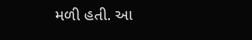મળી હતી. આ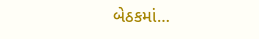બેઠકમાં…